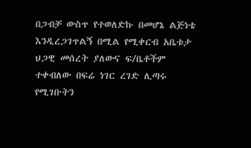በጋብቻ ውስጥ የተወለድኩ በመሆኔ ልጅነቴ እንዲረጋገጥልኝ በሚል የሚቀርብ አቤቱታ ህጋዊ መሰረት ያለውና ፍ/ቤቶችም ተቀብለው በፍሬ ነገር ረገድ ሊጣሩ የሚገቡትን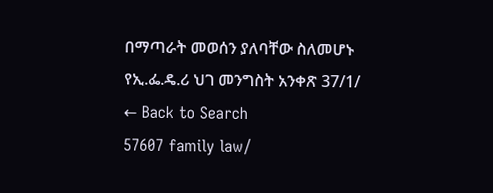በማጣራት መወሰን ያለባቸው ስለመሆኑ የኢ.ፌ.ዴ.ሪ ህገ መንግስት አንቀጽ 37/1/
← Back to Search
57607 family law/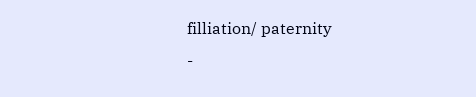filliation/ paternity
-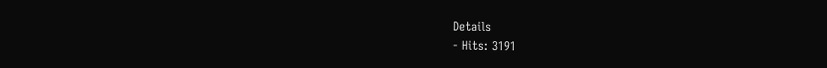Details
- Hits: 3191